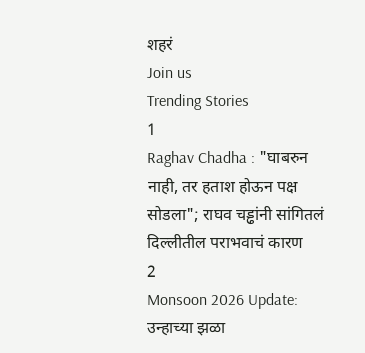शहरं
Join us
Trending Stories
1
Raghav Chadha : "घाबरुन नाही, तर हताश होऊन पक्ष सोडला"; राघव चड्ढांनी सांगितलं दिल्लीतील पराभवाचं कारण
2
Monsoon 2026 Update: उन्हाच्या झळा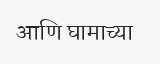आणि घामाच्या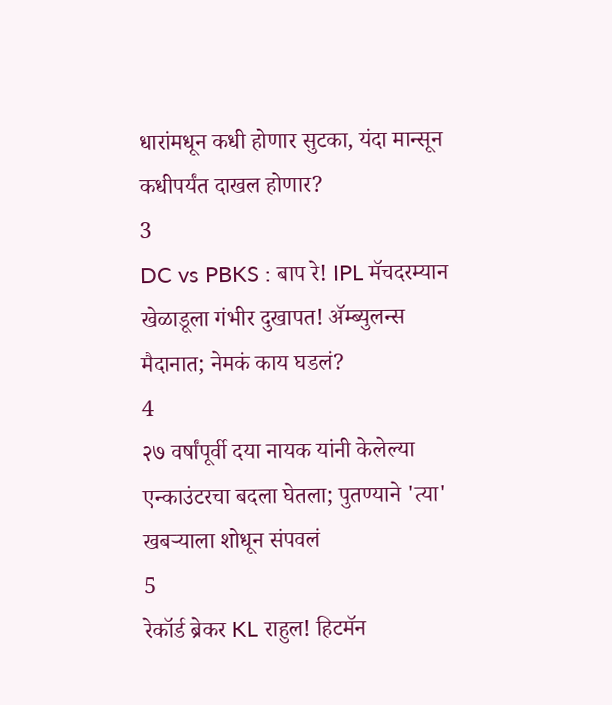धारांमधून कधी होणार सुटका, यंदा मान्सून कधीपर्यंत दाखल होणार?
3
DC vs PBKS : बाप रे! IPL मॅचदरम्यान खेळाडूला गंभीर दुखापत! ॲम्ब्युलन्स मैदानात; नेमकं काय घडलं?
4
२७ वर्षांपूर्वी दया नायक यांनी केलेल्या एन्काउंटरचा बदला घेतला; पुतण्याने 'त्या' खबऱ्याला शोधून संपवलं
5
रेकॉर्ड ब्रेकर KL राहुल! हिटमॅन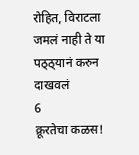रोहित, विराटला जमलं नाही ते या पठ्ठ्यानं करुन दाखवलं
6
क्रूरतेचा कळस!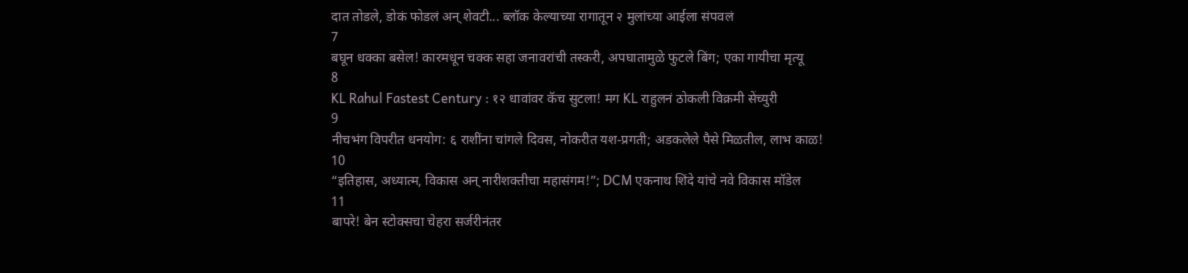दात तोडले, डोकं फोडलं अन् शेवटी... ब्लॉक केल्याच्या रागातून २ मुलांच्या आईला संपवलं
7
बघून धक्का बसेल! कारमधून चक्क सहा जनावरांची तस्करी, अपघातामुळे फुटले बिंग; एका गायीचा मृत्यू
8
KL Rahul Fastest Century : १२ धावांवर कॅच सुटला! मग KL राहुलनं ठोकली विक्रमी सेंच्युरी
9
नीचभंग विपरीत धनयोग: ६ राशींना चांगले दिवस, नोकरीत यश-प्रगती; अडकलेले पैसे मिळतील, लाभ काळ!
10
“इतिहास, अध्यात्म, विकास अन् नारीशक्तीचा महासंगम!”; DCM एकनाथ शिंदे यांचे नवे विकास मॉडेल
11
बापरे! बेन स्टोक्सचा चेहरा सर्जरीनंतर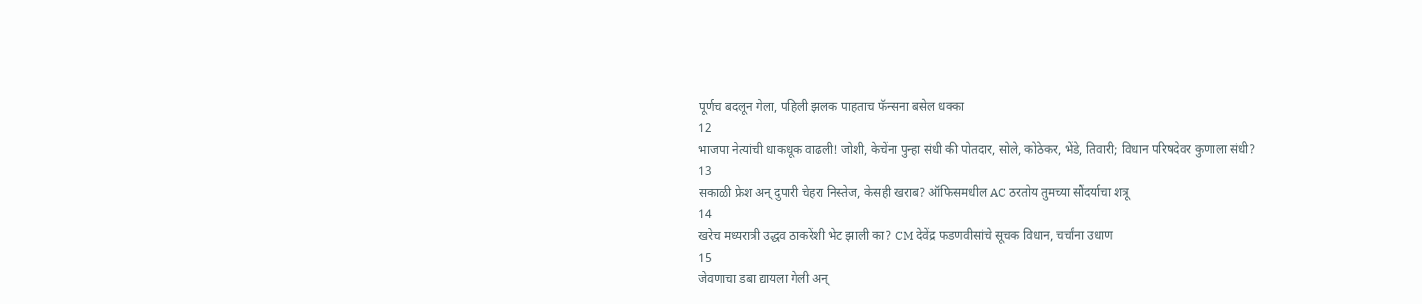पूर्णच बदलून गेला, पहिली झलक पाहताच फॅन्सना बसेल धक्का
12
भाजपा नेत्यांची धाकधूक वाढली! जोशी, केचेंना पुन्हा संधी की पोतदार, सोले, कोठेकर, भेंडे, तिवारी; विधान परिषदेवर कुणाला संधी?
13
सकाळी फ्रेश अन् दुपारी चेहरा निस्तेज, केसही खराब? ऑफिसमधील AC ठरतोय तुमच्या सौंदर्याचा शत्रू
14
खरेच मध्यरात्री उद्धव ठाकरेंशी भेट झाली का? CM देवेंद्र फडणवीसांचे सूचक विधान, चर्चांना उधाण
15
जेवणाचा डबा द्यायला गेली अन्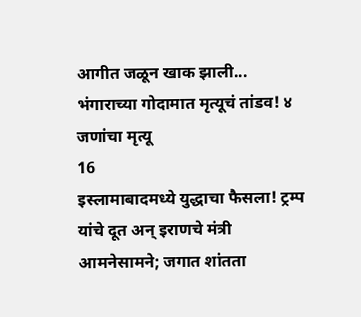आगीत जळून खाक झाली... भंगाराच्या गोदामात मृत्यूचं तांडव! ४ जणांचा मृत्यू
16
इस्लामाबादमध्ये युद्धाचा फैसला! ट्रम्प यांचे दूत अन् इराणचे मंत्री आमनेसामने; जगात शांतता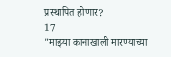प्रस्थापित होणार?
17
"माझ्या कानाखाली मारण्याच्या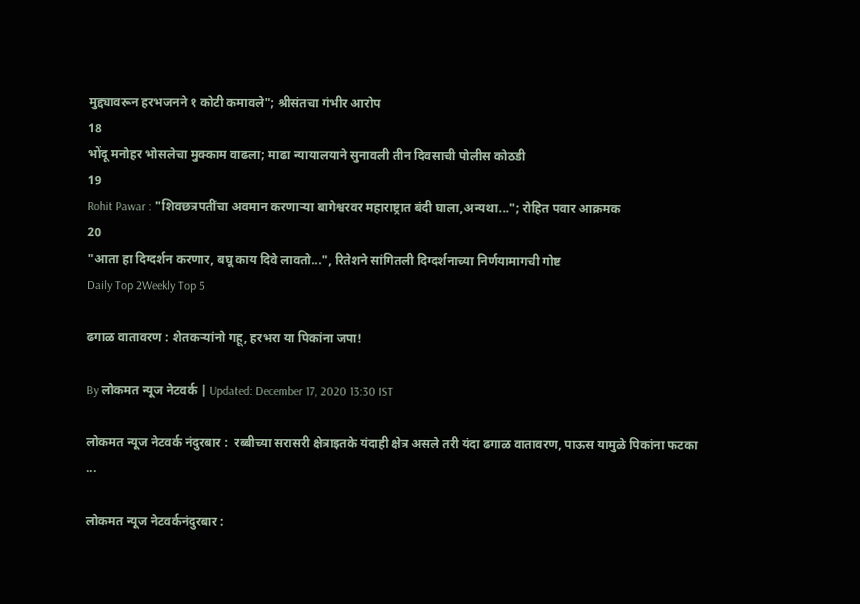मुद्द्यावरून हरभजनने १ कोटी कमावले"; श्रीसंतचा गंभीर आरोप
18
भोंदू मनोहर भोसलेचा मुक्काम वाढला; माढा न्यायालयाने सुनावली तीन दिवसाची पोलीस कोठडी
19
Rohit Pawar : "शिवछत्रपतींचा अवमान करणाऱ्या बागेश्वरवर महाराष्ट्रात बंदी घाला,अन्यथा..."; रोहित पवार आक्रमक
20
"आता हा दिग्दर्शन करणार, बघू काय दिवे लावतो...", रितेशने सांगितली दिग्दर्शनाच्या निर्णयामागची गोष्ट
Daily Top 2Weekly Top 5

ढगाळ वातावरण : शेतकऱ्यांनो गहू, हरभरा या पिकांना जपा!

By लोकमत न्यूज नेटवर्क | Updated: December 17, 2020 13:30 IST

लोकमत न्यूज नेटवर्क नंदुरबार :  रब्बीच्या सरासरी क्षेत्राइतके यंदाही क्षेत्र असले तरी यंदा ढगाळ वातावरण, पाऊस यामुळे पिकांना फटका ...

लोकमत न्यूज नेटवर्कनंदुरबार :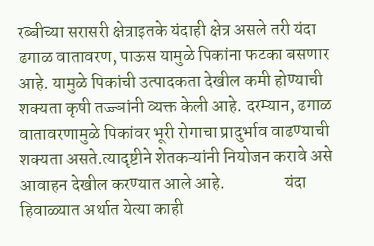रब्बीच्या सरासरी क्षेत्राइतके यंदाही क्षेत्र असले तरी यंदा ढगाळ वातावरण, पाऊस यामुळे पिकांना फटका बसणार आहे. यामुळे पिकांची उत्पादकता देखील कमी होण्याची शक्यता कृषी तज्ज्ञांनी व्यक्त केली आहे. दरम्यान, ढगाळ वातावरणामुळे पिकांवर भूरी रोगाचा प्रादुर्भाव वाढण्याची शक्यता असते.त्यादृष्टीने शेतकऱ्यांनी नियोजन करावे असे आवाहन देखील करण्यात आले आहे.                 यंदा हिवाळ्यात अर्थात येत्या काही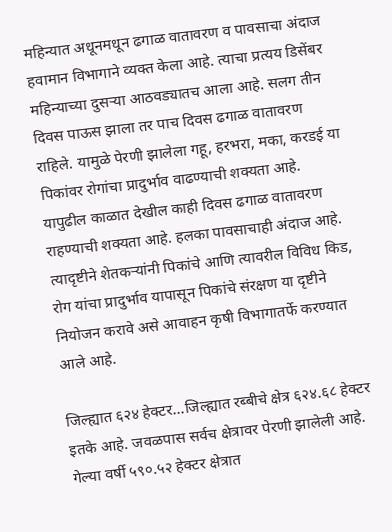महिन्यात अधूनमधून ढगाळ वातावरण व पावसाचा अंदाज हवामान विभागाने व्यक्त केला आहे. त्याचा प्रत्यय डिसेंबर महिन्याच्या दुसऱ्या आठवड्यातच आला आहे. सलग तीन दिवस पाऊस झाला तर पाच दिवस ढगाळ वातावरण राहिले. यामुळे पेरणी झालेला गहू, हरभरा, मका, करडई या पिकांवर रोगांचा प्रादुर्भाव वाढण्याची शक्यता आहे. यापुढील काळात देखील काही दिवस ढगाळ वातावरण राहण्याची शक्यता आहे. हलका पावसाचाही अंदाज आहे. त्यादृष्टीने शेतकऱ्यांनी पिकांचे आणि त्यावरील विविध किड, रोग यांचा प्रादुर्भाव यापासून पिकांचे संरक्षण या दृष्टीने नियोजन करावे असे आवाहन कृषी विभागातर्फे करण्यात आले आहे.

जिल्ह्यात ६२४ हेक्टर...जिल्ह्यात रब्बीचे क्षेत्र ६२४.६८ हेक्टर इतके आहे. जवळपास सर्वच क्षेत्रावर पेरणी झालेली आहे. गेल्या वर्षी ५९०.५२ हेक्टर क्षेत्रात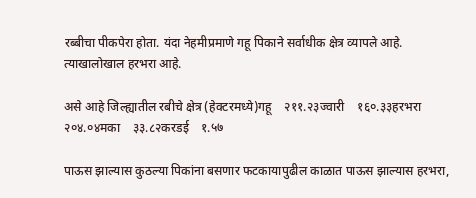रब्बीचा पीकपेरा होता. यंदा नेहमीप्रमाणे गहू पिकाने सर्वाधीक क्षेत्र व्यापले आहे. त्याखालोखाल हरभरा आहे.

असे आहे जिल्ह्यातील रबीचे क्षेत्र (हेक्टरमध्ये)गहू    २११.२३ज्वारी    १६०.३३हरभरा    २०४.०४मका    ३३.८२करडई    १.५७

पाऊस झाल्यास कुठल्या पिकांना बसणार फटकायापुढील काळात पाऊस झाल्यास हरभरा,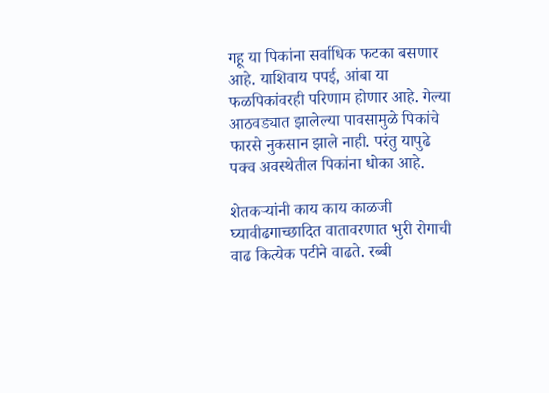गहू या पिकांना सर्वाधिक फटका बसणार आहे. याशिवाय पपई, आंबा या फळपिकांवरही परिणाम होणार आहे. गेल्या आठवड्यात झालेल्या पावसामुळे पिकांचे फारसे नुकसान झाले नाही. परंतु यापुढे पक्व अवस्थेतील पिकांना धोका आहे.

शेतकऱ्यांनी काय काय काळजी घ्यावीढगाच्छादित वातावरणात भुरी रोगाची वाढ कित्येक पटीने वाढते. रब्बी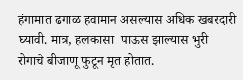हंगामात ढगाळ हवामान असल्यास अधिक खबरदारी घ्यावी. मात्र, हलकासा  पाऊस झाल्यास भुरी रोगाचे बीजाणू फुटून मृत होतात.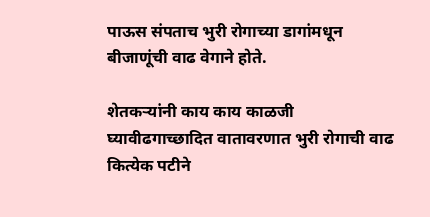पाऊस संपताच भुरी रोगाच्या डागांमधून बीजाणूंची वाढ वेगाने होते.

शेतकऱ्यांनी काय काय काळजी घ्यावीढगाच्छादित वातावरणात भुरी रोगाची वाढ कित्येक पटीने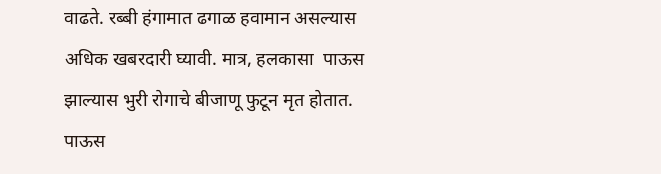वाढते. रब्बी हंगामात ढगाळ हवामान असल्यास अधिक खबरदारी घ्यावी. मात्र, हलकासा  पाऊस झाल्यास भुरी रोगाचे बीजाणू फुटून मृत होतात. पाऊस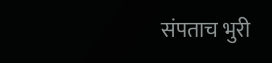संपताच भुरी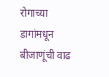रोगाच्या डागांमधून बीजाणूंची वाढ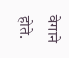वेगाने होते.